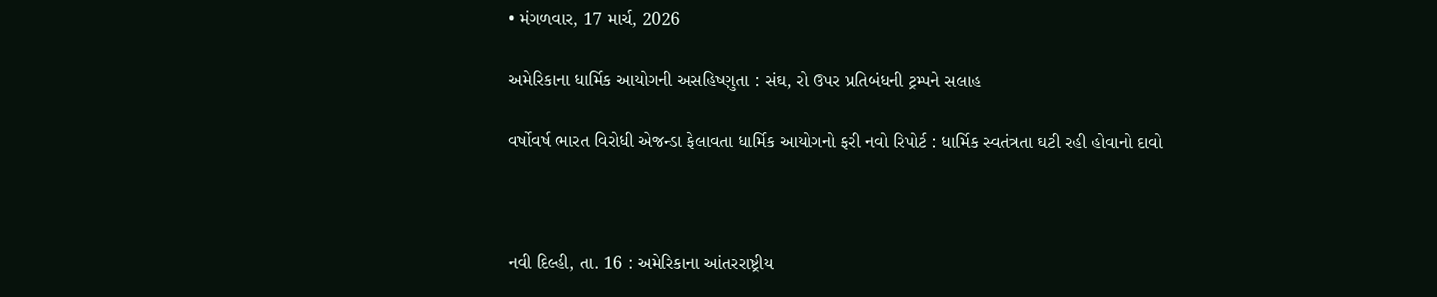• મંગળવાર, 17 માર્ચ, 2026

અમેરિકાના ધાર્મિક આયોગની અસહિષ્ણુતા : સંઘ, રો ઉપર પ્રતિબંધની ટ્રમ્પને સલાહ

વર્ષોવર્ષ ભારત વિરોધી એજન્ડા ફેલાવતા ધાર્મિક આયોગનો ફરી નવો રિપોર્ટ : ધાર્મિક સ્વતંત્રતા ઘટી રહી હોવાનો દાવો



નવી દિલ્હી, તા. 16 : અમેરિકાના આંતરરાષ્ટ્રીય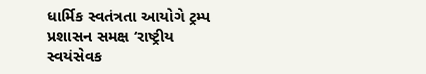ધાર્મિક સ્વતંત્રતા આયોગે ટ્રમ્પ પ્રશાસન સમક્ષ ‘રાષ્ટ્રીય સ્વયંસેવક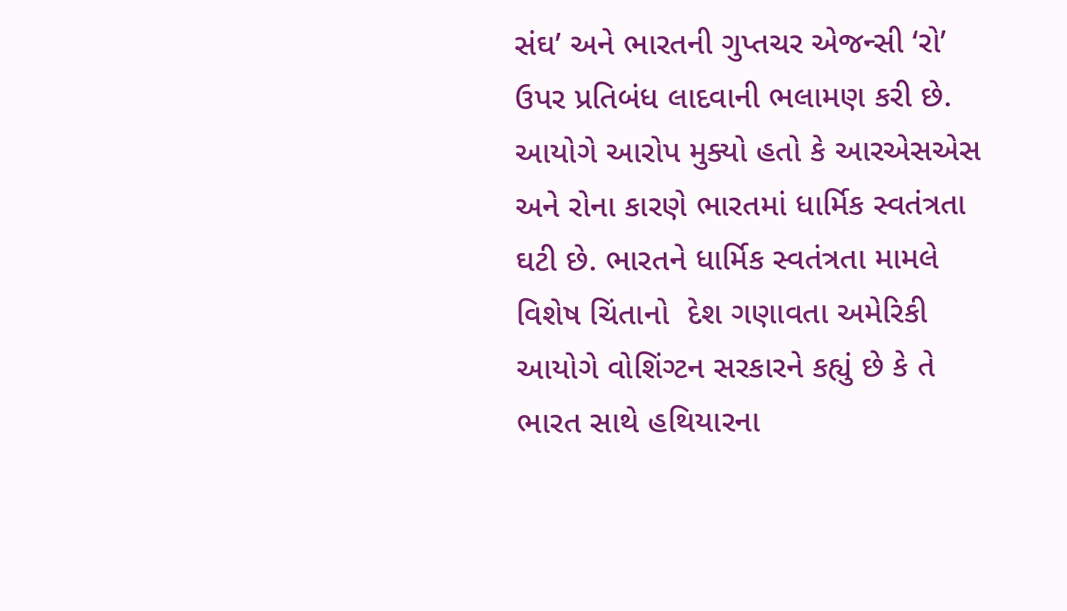સંઘ’ અને ભારતની ગુપ્તચર એજન્સી ‘રો’ ઉપર પ્રતિબંધ લાદવાની ભલામણ કરી છે. આયોગે આરોપ મુક્યો હતો કે આરએસએસ અને રોના કારણે ભારતમાં ધાર્મિક સ્વતંત્રતા ઘટી છે. ભારતને ધાર્મિક સ્વતંત્રતા મામલે વિશેષ ચિંતાનો  દેશ ગણાવતા અમેરિકી આયોગે વોશિંગ્ટન સરકારને કહ્યું છે કે તે ભારત સાથે હથિયારના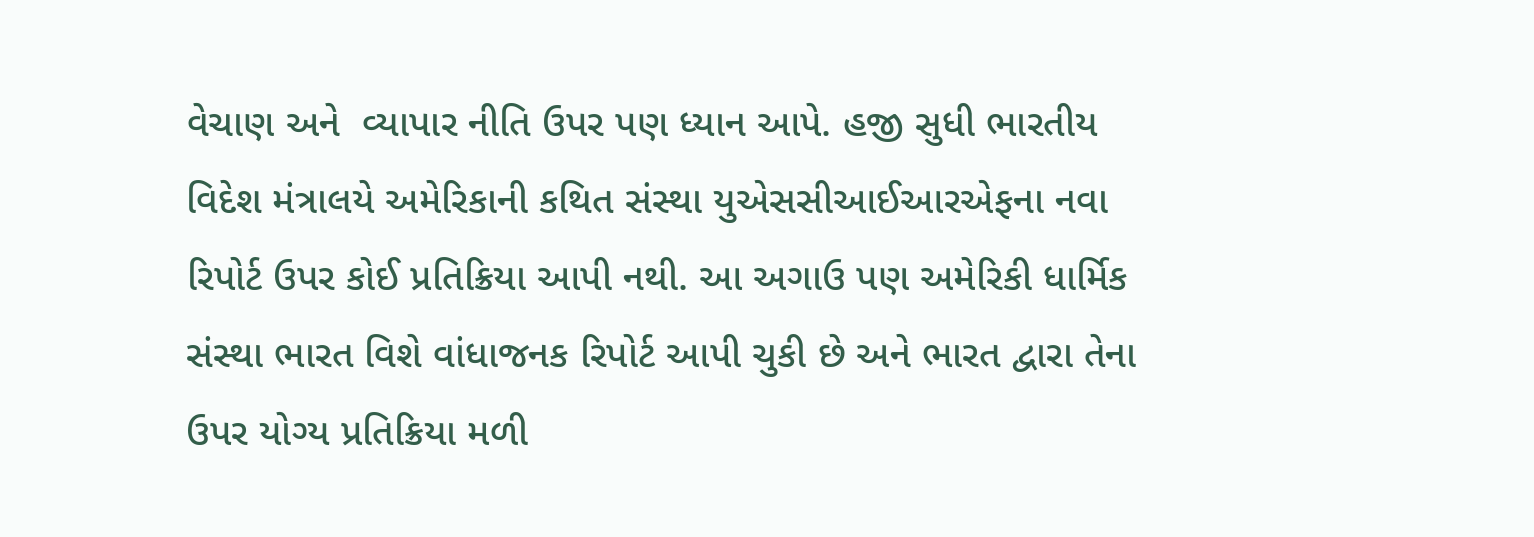વેચાણ અને  વ્યાપાર નીતિ ઉપર પણ ધ્યાન આપે. હજી સુધી ભારતીય વિદેશ મંત્રાલયે અમેરિકાની કથિત સંસ્થા યુએસસીઆઈઆરએફના નવા રિપોર્ટ ઉપર કોઈ પ્રતિક્રિયા આપી નથી. આ અગાઉ પણ અમેરિકી ધાર્મિક સંસ્થા ભારત વિશે વાંધાજનક રિપોર્ટ આપી ચુકી છે અને ભારત દ્વારા તેના ઉપર યોગ્ય પ્રતિક્રિયા મળી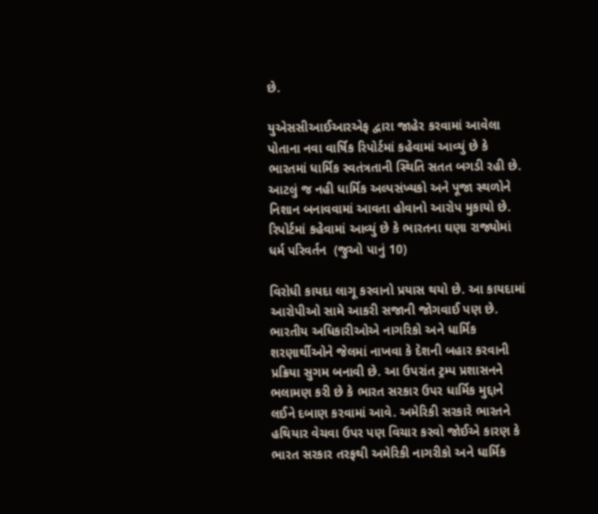છે.

યુએસસીઆઈઆરએફ દ્વારા જાહેર કરવામાં આવેલા પોતાના નવા વાર્ષિક રિપોર્ટમાં કહેવામાં આવ્યું છે કે ભારતમાં ધાર્મિક સ્વતંત્રતાની સ્થિતિ સતત બગડી રહી છે. આટલું જ નહી ધાર્મિક અલ્પસંખ્યકો અને પૂજા સ્થળોને નિશાન બનાવવામાં આવતા હોવાનો આરોપ મુકાયો છે. રિપોર્ટમાં કહેવામાં આવ્યું છે કે ભારતના ઘણા રાજ્યોમાં ધર્મ પરિવર્તન  (જુઓ પાનું 10)

વિરોધી કાયદા લાગૂ કરવાનો પ્રયાસ થયો છે. આ કાયદામાં આરોપીઓ સામે આકરી સજાની જોગવાઈ પણ છે. ભારતીય અધિકારીઓએ નાગરિકો અને ધાર્મિક શરણાર્થીઓને જેલમાં નાખવા કે દેશની બહાર કરવાની પ્રક્રિયા સુગમ બનાવી છે. આ ઉપરાંત ટ્રમ્પ પ્રશાસનને ભલામણ કરી છે કે ભારત સરકાર ઉપર ધાર્મિક મુદ્દાને લઈને દબાણ કરવામાં આવે. અમેરિકી સરકારે ભારતને હથિયાર વેચવા ઉપર પણ વિચાર કરવો જોઈએ કારણ કે ભારત સરકાર તરફથી અમેરિકી નાગરીકો અને ધાર્મિક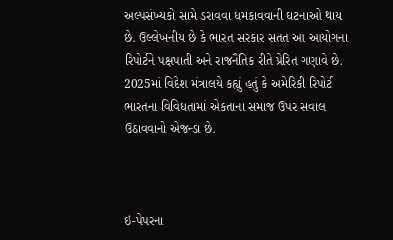અલ્પસંખ્યકો સામે ડરાવવા ધમકાવવાની ઘટનાઓ થાય છે. ઉલ્લેખનીય છે કે ભારત સરકાર સતત આ આયોગના રિપોર્ટને પક્ષપાતી અને રાજનૈતિક રીતે પ્રેરિત ગણાવે છે. 2025માં વિદેશ મંત્રાલયે કહ્યું હતું કે અમેરિકી રિપોર્ટ ભારતના વિવિધતામાં એકતાના સમાજ ઉપર સવાલ ઉઠાવવાનો એજન્ડા છે.



ઇ-પેપરના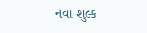નવા શુલ્ક